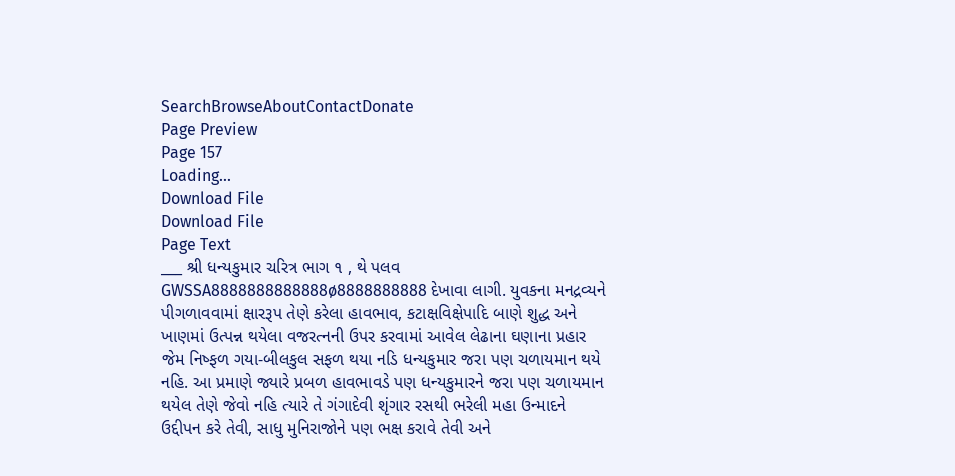SearchBrowseAboutContactDonate
Page Preview
Page 157
Loading...
Download File
Download File
Page Text
___ શ્રી ધન્યકુમાર ચરિત્ર ભાગ ૧ , થે પલવ GWSSA8888888888888ø8888888888 દેખાવા લાગી. યુવકના મનદ્રવ્યને પીગળાવવામાં ક્ષારરૂપ તેણે કરેલા હાવભાવ, કટાક્ષવિક્ષેપાદિ બાણે શુદ્ધ અને ખાણમાં ઉત્પન્ન થયેલા વજરત્નની ઉપર કરવામાં આવેલ લેઢાના ઘણાના પ્રહાર જેમ નિષ્ફળ ગયા-બીલકુલ સફળ થયા નડિ ધન્યકુમાર જરા પણ ચળાયમાન થયે નહિ. આ પ્રમાણે જ્યારે પ્રબળ હાવભાવડે પણ ધન્યકુમારને જરા પણ ચળાયમાન થયેલ તેણે જેવો નહિ ત્યારે તે ગંગાદેવી શૃંગાર રસથી ભરેલી મહા ઉન્માદને ઉદ્દીપન કરે તેવી, સાધુ મુનિરાજોને પણ ભક્ષ કરાવે તેવી અને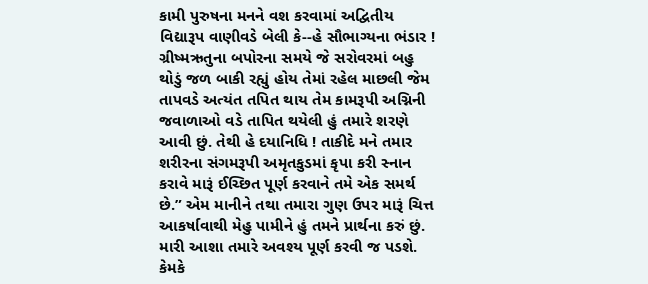કામી પુરુષના મનને વશ કરવામાં અદ્વિતીય વિદ્યારૂપ વાણીવડે બેલી કે--હે સૌભાગ્યના ભંડાર ! ગ્રીષ્મઋતુના બપોરના સમયે જે સરોવરમાં બહુ થોડું જળ બાકી રહ્યું હોય તેમાં રહેલ માછલી જેમ તાપવડે અત્યંત તપિત થાય તેમ કામરૂપી અગ્નિની જવાળાઓ વડે તાપિત થયેલી હું તમારે શરણે આવી છું. તેથી હે દયાનિધિ ! તાકીદે મને તમાર શરીરના સંગમરૂપી અમૃતકુડમાં કૃપા કરી સ્નાન કરાવે મારૂં ઈચ્છિત પૂર્ણ કરવાને તમે એક સમર્થ છે.” એમ માનીને તથા તમારા ગુણ ઉપર મારૂં ચિત્ત આકર્ષાવાથી મેહુ પામીને હું તમને પ્રાર્થના કરું છું. મારી આશા તમારે અવશ્ય પૂર્ણ કરવી જ પડશે. કેમકે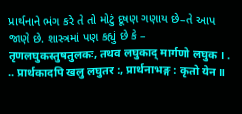પ્રાર્થનાને ભંગ કરે તે તો મોટું દૂષણ ગણાય છે–તે આપ જાણે છે. શાસ્ત્રમાં પણ કહ્યું છે કે – तृणलघुकस्तुषतुलकः, तथव लघुकाद् मार्गणो लघुक । . .. प्रार्थकादपि खलु लघुतर :, प्रार्थनाभङ्ग : कृतो येन ॥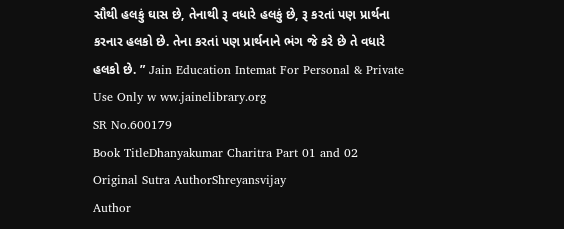સૌથી હલકું ઘાસ છે, તેનાથી રૂ વધારે હલકું છે, રૂ કરતાં પણ પ્રાર્થના કરનાર હલકો છે. તેના કરતાં પણ પ્રાર્થનાને ભંગ જે કરે છે તે વધારે હલકો છે. ” Jain Education Intemat For Personal & Private Use Only w ww.jainelibrary.org
SR No.600179
Book TitleDhanyakumar Charitra Part 01 and 02
Original Sutra AuthorShreyansvijay
Author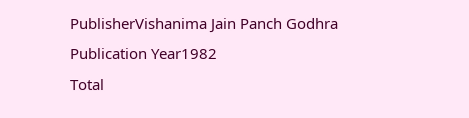PublisherVishanima Jain Panch Godhra
Publication Year1982
Total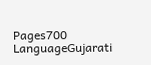Pages700
LanguageGujarati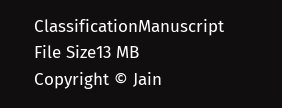ClassificationManuscript
File Size13 MB
Copyright © Jain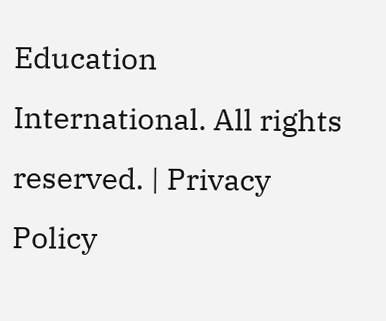Education International. All rights reserved. | Privacy Policy